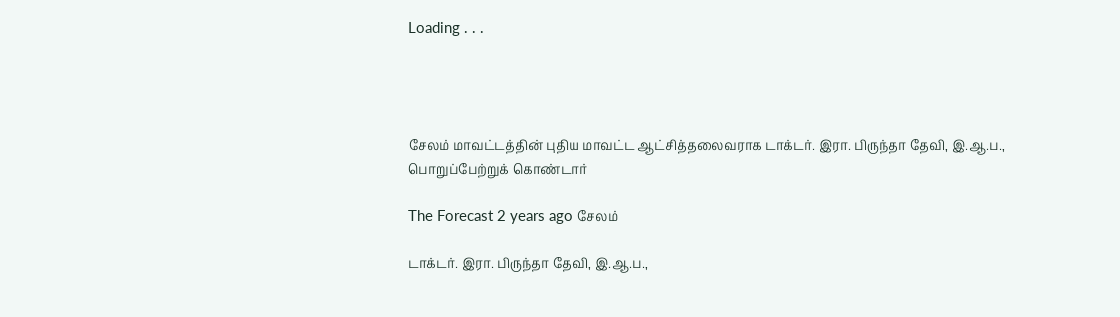Loading . . .




சேலம் மாவட்டத்தின் புதிய மாவட்ட ஆட்சித்தலைவராக டாக்டர். இரா. பிருந்தா தேவி, இ.ஆ.ப., பொறுப்பேற்றுக் கொண்டார்

The Forecast 2 years ago சேலம்

டாக்டர். இரா. பிருந்தா தேவி, இ.ஆ.ப.,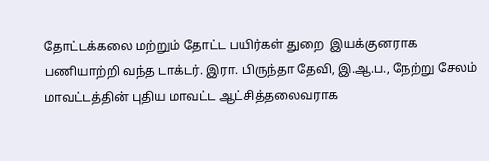தோட்டக்கலை மற்றும் தோட்ட பயிர்கள் துறை  இயக்குனராக பணியாற்றி வந்த டாக்டர். இரா. பிருந்தா தேவி, இ.ஆ.ப., நேற்று சேலம் மாவட்டத்தின் புதிய மாவட்ட ஆட்சித்தலைவராக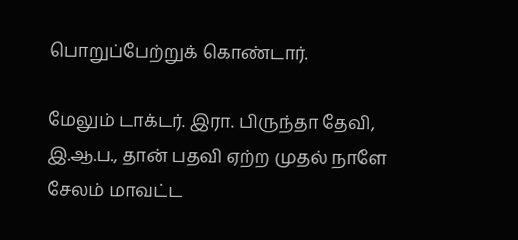பொறுப்பேற்றுக் கொண்டார்.

மேலும் டாக்டர். இரா. பிருந்தா தேவி, இ.ஆ.ப., தான் பதவி ஏற்ற முதல் நாளே சேலம் மாவட்ட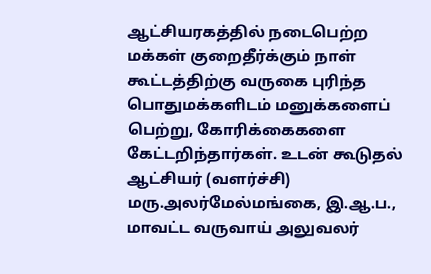ஆட்சியரகத்தில் நடைபெற்ற மக்கள் குறைதீர்க்கும் நாள் கூட்டத்திற்கு வருகை புரிந்த பொதுமக்களிடம் மனுக்களைப் பெற்று, கோரிக்கைகளை கேட்டறிந்தார்கள். உடன் கூடுதல் ஆட்சியர் (வளர்ச்சி) மரு.அலர்மேல்மங்கை, இ.ஆ.ப., மாவட்ட வருவாய் அலுவலர்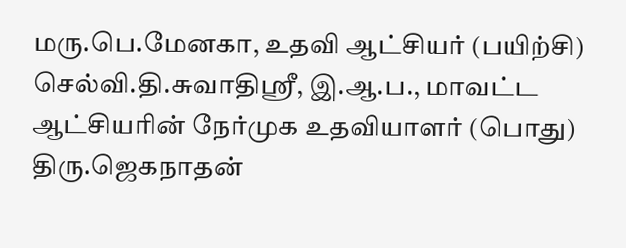மரு.பெ.மேனகா, உதவி ஆட்சியர் (பயிற்சி) செல்வி.தி.சுவாதிஸ்ரீ, இ.ஆ.ப., மாவட்ட ஆட்சியரின் நேர்முக உதவியாளர் (பொது) திரு.ஜெகநாதன்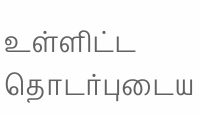உள்ளிட்ட தொடர்புடைய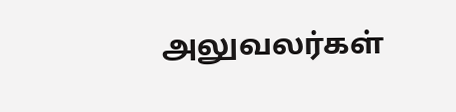அலுவலர்கள்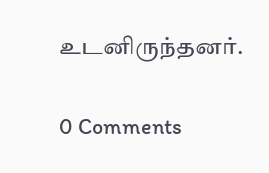உடனிருந்தனர்.

0 Comments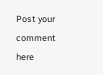Post your comment here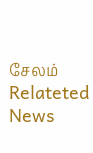சேலம் Relateted News